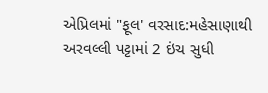એપ્રિલમાં "ફૂલ' વરસાદ:મહેસાણાથી અરવલ્લી પટ્ટામાં 2 ઇંચ સુધી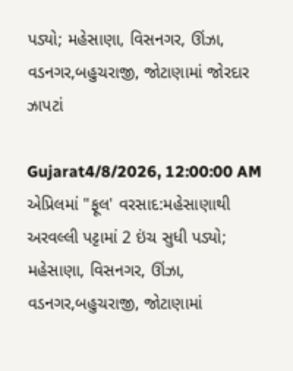પડ્યો; મહેસાણા, વિસનગર, ઊંઝા, વડનગર,બહુચરાજી, જોટાણામાં જોરદાર ઝાપટાં

Gujarat4/8/2026, 12:00:00 AM
એપ્રિલમાં "ફૂલ' વરસાદ:મહેસાણાથી અરવલ્લી પટ્ટામાં 2 ઇંચ સુધી પડ્યો; મહેસાણા, વિસનગર, ઊંઝા, વડનગર,બહુચરાજી, જોટાણામાં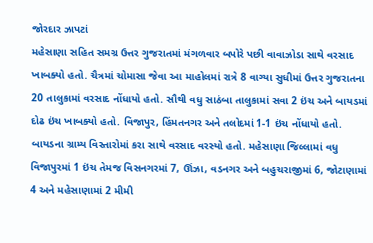જોરદાર ઝાપટાં
મહેસાણા સહિત સમગ્ર ઉત્તર ગુજરાતમાં મંગળવાર બપોરે પછી વાવાઝોડા સાથે વરસાદ ખાબક્યો હતો. ચૈત્રમાં ચોમાસા જેવા આ માહોલમાં રાત્રે 8 વાગ્યા સુધીમાં ઉત્તર ગુજરાતના 20 તાલુકામાં વરસાદ નોંધાયો હતો. સૌથી વધુ સાઠંબા તાલુકામાં સવા 2 ઇંચ અને બાયડમાં દોઢ ઇંચ ખાબક્યો હતો. વિજાપુર, હિંમતનગર અને તલોદમાં 1-1 ઇંચ નોંધાયો હતો. બાયડના ગ્રામ્ય વિસ્તારોમાં કરા સાથે વરસાદ વરસ્યો હતો. મહેસાણા જિલ્લામાં વધુ વિજાપુરમાં 1 ઇંચ તેમજ વિસનગરમાં 7, ઊંઝા, વડનગર અને બહુચરાજીમાં 6, જોટાણામાં 4 અને મહેસાણામાં 2 મીમી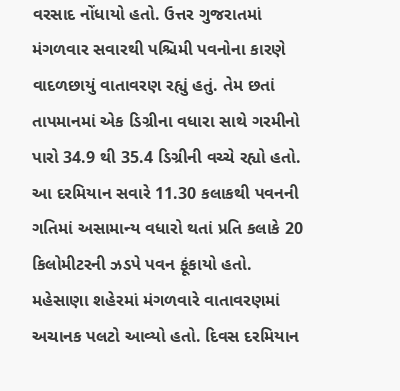વરસાદ નોંધાયો હતો. ઉત્તર ગુજરાતમાં મંગળવાર સવારથી પશ્ચિમી પવનોના કારણે વાદળછાયું વાતાવરણ રહ્યું હતું. તેમ છતાં તાપમાનમાં એક ડિગ્રીના વધારા સાથે ગરમીનો પારો 34.9 થી 35.4 ડિગ્રીની વચ્ચે રહ્યો હતો. આ દરમિયાન સવારે 11.30 કલાકથી પવનની ગતિમાં અસામાન્ય વધારો થતાં પ્રતિ કલાકે 20 કિલોમીટરની ઝડપે પવન ફૂંકાયો હતો. મહેસાણા શહેરમાં મંગળવારે વાતાવરણમાં અચાનક પલટો આવ્યો હતો. દિવસ દરમિયાન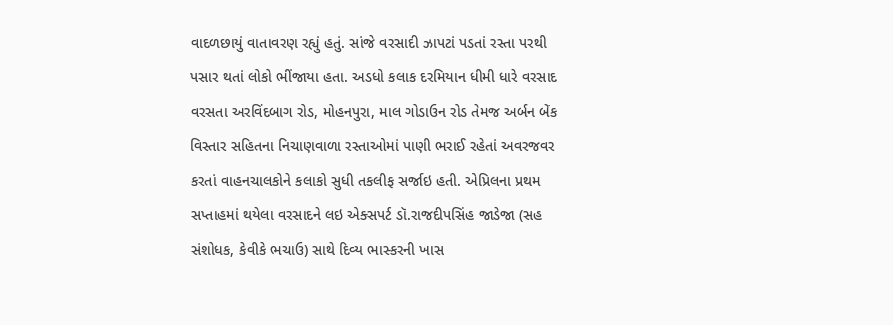વાદળછાયું વાતાવરણ રહ્યું હતું. સાંજે વરસાદી ઝાપટાં પડતાં રસ્તા પરથી પસાર થતાં લોકો ભીંજાયા હતા. અડધો કલાક દરમિયાન ધીમી ધારે વરસાદ વરસતા અરવિંદબાગ રોડ, મોહનપુરા, માલ ગોડાઉન રોડ તેમજ અર્બન બેંક વિસ્તાર સહિતના નિચાણવાળા રસ્તાઓમાં પાણી ભરાઈ રહેતાં અવરજવર કરતાં વાહનચાલકોને કલાકો સુધી તકલીફ સર્જાઇ હતી. એપ્રિલના પ્રથમ સપ્તાહમાં થયેલા વરસાદને લઇ એક્સપર્ટ ડૉ.રાજદીપસિંહ જાડેજા (સહ સંશોધક, કેવીકે ભચાઉ) સાથે દિવ્ય ભાસ્કરની ખાસ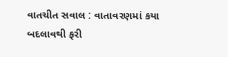વાતચીત સવાલ : વાતાવરણમાં કયા બદલાવથી ફરી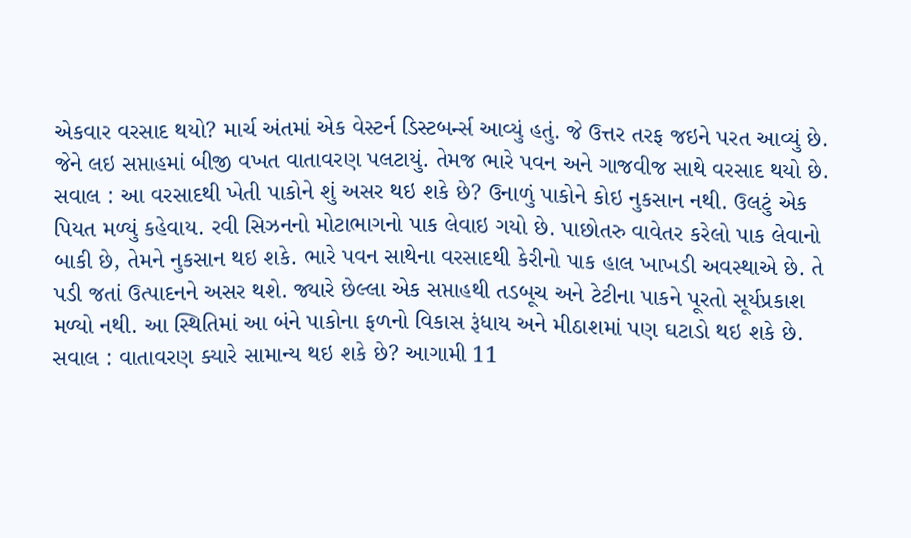એકવાર વરસાદ થયો? માર્ચ અંતમાં એક વેસ્ટર્ન ડિસ્ટબર્ન્સ આવ્યું હતું. જે ઉત્તર તરફ જઇને પરત આવ્યું છે. જેને લઇ સપ્તાહમાં બીજી વખત વાતાવરણ પલટાયું. તેમજ ભારે પવન અને ગાજવીજ સાથે વરસાદ થયો છે. સવાલ : આ વરસાદથી ખેતી પાકોને શું અસર થઇ શકે છે? ઉનાળું પાકોને કોઇ નુકસાન નથી. ઉલટું એક પિયત મળ્યું કહેવાય. રવી સિઝનનો મોટાભાગનો પાક લેવાઇ ગયો છે. પાછોતરુ વાવેતર કરેલો પાક લેવાનો બાકી છે, તેમને નુકસાન થઇ શકે. ભારે પવન સાથેના વરસાદથી કેરીનો પાક હાલ ખાખડી અવસ્થાએ છે. તે પડી જતાં ઉત્પાદનને અસર થશે. જ્યારે છેલ્લા એક સપ્તાહથી તડબૂચ અને ટેટીના પાકને પૂરતો સૂર્યપ્રકાશ મળ્યો નથી. આ સ્થિતિમાં આ બંને પાકોના ફળનો વિકાસ રૂંધાય અને મીઠાશમાં પણ ઘટાડો થઇ શકે છે. સવાલ : વાતાવરણ ક્યારે સામાન્ય થઇ શકે છે? આગામી 11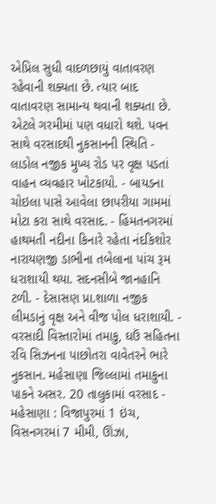એપ્રિલ સુધી વાદળછાયું વાતાવરણ રહેવાની શક્યતા છે. ત્યાર બાદ વાતાવરણ સામાન્ય થવાની શક્યતા છે. એટલે ગરમીમાં પણ વધારો થશે. પવન સાથે વરસાદથી નુકસાનની સ્થિતિ - લાડોલ નજીક મુખ્ય રોડ પર વૃક્ષ પડતાં વાહન વ્યવહાર ખોટકાયો. - બાયડના ચોઇલા પાસે આવેલા છાપરીયા ગામમાં મોટા કરા સાથે વરસાદ. - હિંમતનગરમાં હાથમતી નદીના કિનારે રહેતા નંદકિશોર નારાયણજી ડાભીના તબેલાના પાંચ રૂમ ધરાશાયી થયા. સદનસીબે જાનહાનિ ટળી. - દેસાસણ પ્રા.શાળા નજીક લીમડાનું વૃક્ષ અને વીજ પોલ ધરાશાયી. - વરસાદી વિસ્તારોમાં તમાકુ, ઘઉં સહિતના રવિ સિઝનના પાછોતરા વાવેતરને ભારે નુકસાન. મહેસાણા જિલ્લામાં તમાકુના પાકને અસર. 20 તાલુકામાં વરસાદ - મહેસાણા : વિજાપુરમાં 1 ઇંચ, વિસનગરમાં 7 મીમી, ઊંઝા,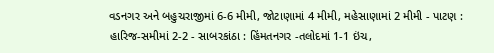વડનગર અને બહુચરાજીમાં 6-6 મીમી, જોટાણામાં 4 મીમી, મહેસાણામાં 2 મીમી - પાટણ : હારિજ-સમીમાં 2-2 - સાબરકાંઠા : હિંમતનગર -તલોદમાં 1-1 ઇંચ,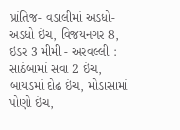પ્રાંતિજ- વડાલીમાં અડધો-અડધો ઇંચ, વિજયનગર 8, ઇડર 3 મીમી - અરવલ્લી : સાઠંબામાં સવા 2 ઇંચ, બાયડમાં દોઢ ઇંચ, મોડાસામાં પોણો ઇંચ,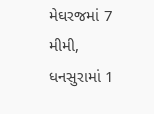મેઘરજમાં 7 મીમી, ધનસુરામાં 1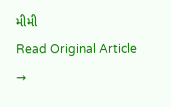મીમી
Read Original Article →